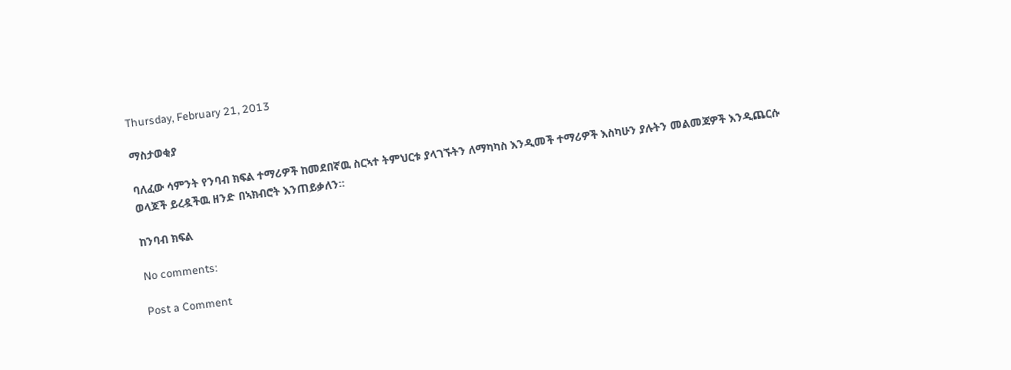Thursday, February 21, 2013

ማስታወቂያ

ባለፈው ሳምንት የንባብ ክፍል ተማሪዎች ከመደበኛዉ ስርኣተ ትምህርቱ ያላገኙትን ለማካካስ እንዲመች ተማሪዎች እስካሁን ያሉትን መልመጃዎች እንዲጨርሱ ወላጆች ይረዷችዉ ዘንድ በኣክብሮት እንጠይቃለን።

ከንባብ ክፍል

No comments:

Post a Comment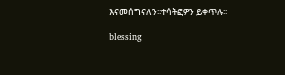እናመሰግናለን፡፡ተሳትፎዎን ይቀጥሉ፡፡

blessing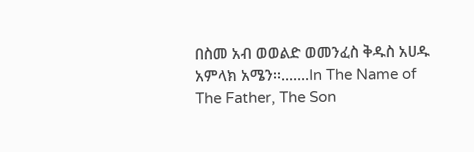በስመ አብ ወወልድ ወመንፈስ ቅዱስ አሀዱ አምላክ አሜን፡፡.......In The Name of The Father, The Son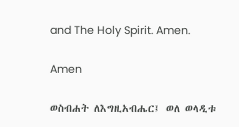and The Holy Spirit. Amen.

Amen

ወስብሐት ለእግዚአብሔር፤ ወለ ወላዲቱ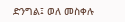ድንግል፤ ወለ መስቀሉ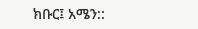ክቡር፤ አሜን::